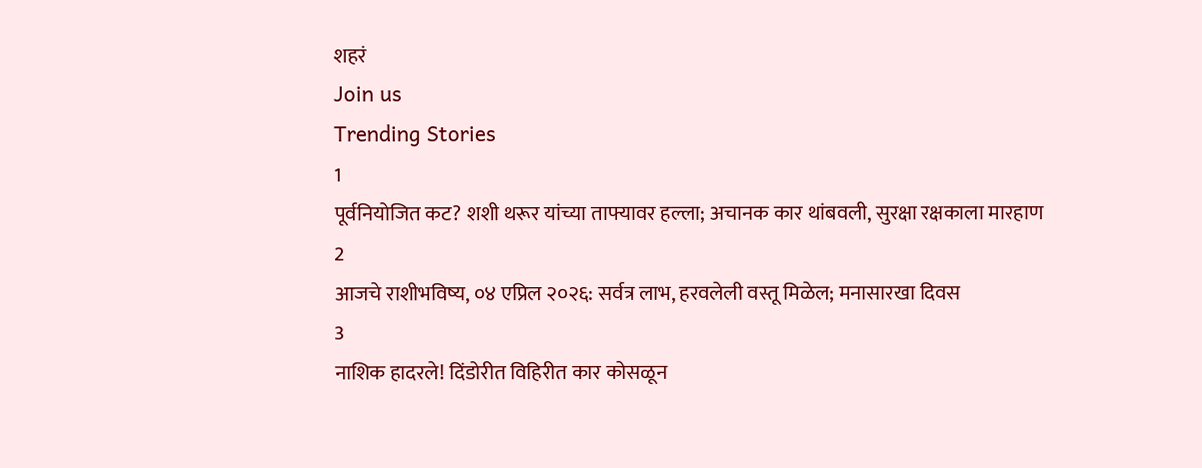शहरं
Join us
Trending Stories
1
पूर्वनियोजित कट? शशी थरूर यांच्या ताफ्यावर हल्ला; अचानक कार थांबवली, सुरक्षा रक्षकाला मारहाण
2
आजचे राशीभविष्य, ०४ एप्रिल २०२६: सर्वत्र लाभ, हरवलेली वस्तू मिळेल; मनासारखा दिवस
3
नाशिक हादरले! दिंडोरीत विहिरीत कार कोसळून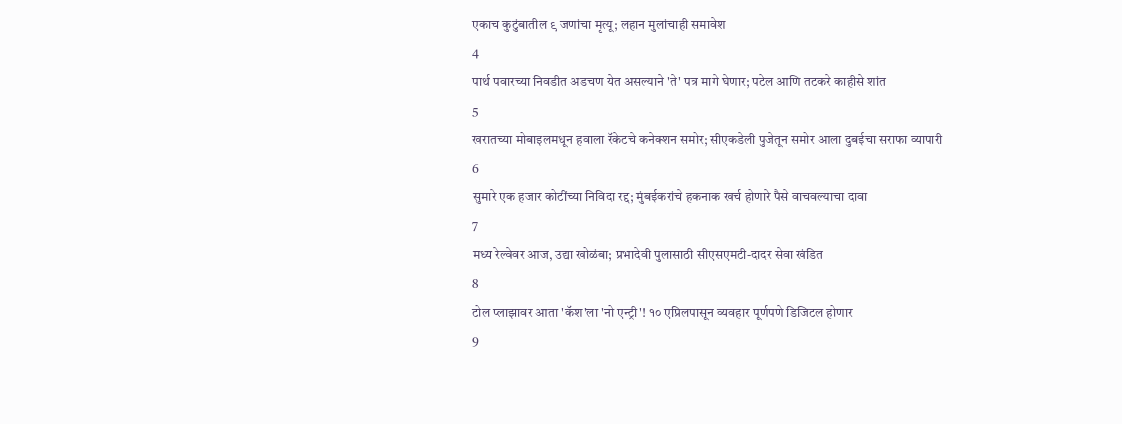एकाच कुटुंबातील ९ जणांचा मृत्यू; लहान मुलांचाही समावेश
4
पार्थ पवारच्या निवडीत अडचण येत असल्याने 'ते' पत्र मागे घेणार; पटेल आणि तटकरे काहीसे शांत
5
खरातच्या मोबाइलमधून हवाला रॅकेटचे कनेक्शन समोर; सीएकडेली पुजेतून समोर आला दुबईचा सराफा व्यापारी
6
सुमारे एक हजार कोटींच्या निविदा रद्द; मुंबईकरांचे हकनाक खर्च होणारे पैसे वाचवल्याचा दावा
7
मध्य रेल्वेवर आज, उद्या खोळंबा; प्रभादेवी पुलासाठी सीएसएमटी-दादर सेवा खंडित
8
टोल प्लाझावर आता 'कॅश'ला 'नो एन्ट्री'! १० एप्रिलपासून व्यवहार पूर्णपणे डिजिटल होणार
9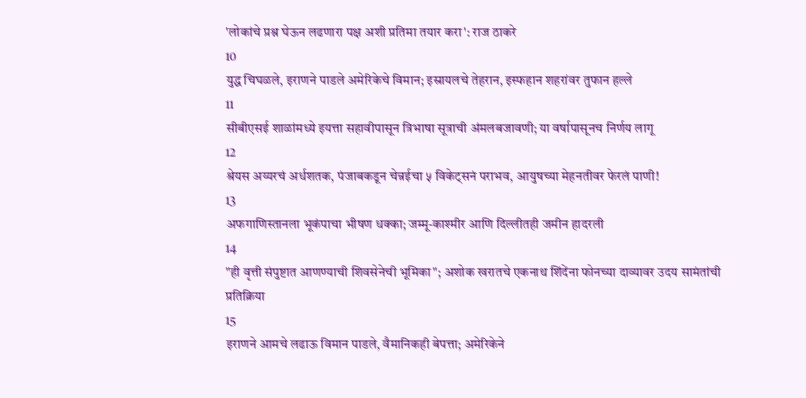'लोकांचे प्रश्न घेऊन लढणारा पक्ष अशी प्रतिमा तयार करा': राज ठाकरे
10
युद्ध चिघळले, इराणने पाडले अमेरिकेचे विमान; इस्रायलचे तेहरान, इस्फहान शहरांवर तुफान हल्ले
11
सीबीएसई शाळांमध्ये इयत्ता सहावीपासून त्रिभाषा सूत्राची अंमलबजावणी; या वर्षापासूनच निर्णय लागू
12
श्रेयस अय्यरचं अर्धशतक, पंजाबकडून चेन्नईचा ५ विकेट्सनं पराभव, आयुषच्या मेहनतीवर फेरलं पाणी!
13
अफगाणिस्तानला भूकंपाचा भीषण धक्का; जम्मू-काश्मीर आणि दिल्लीतही जमीन हादरली
14
"ही वृत्ती संपुष्टात आणण्याची शिवसेनेची भूमिका"; अशोक खरातचे एकनाथ शिंदेंना फोनच्या दाव्यावर उदय सामंतांची प्रतिक्रिया
15
इराणने आमचे लढाऊ विमान पाडले, वैमानिकही बेपत्ता; अमेरिकेने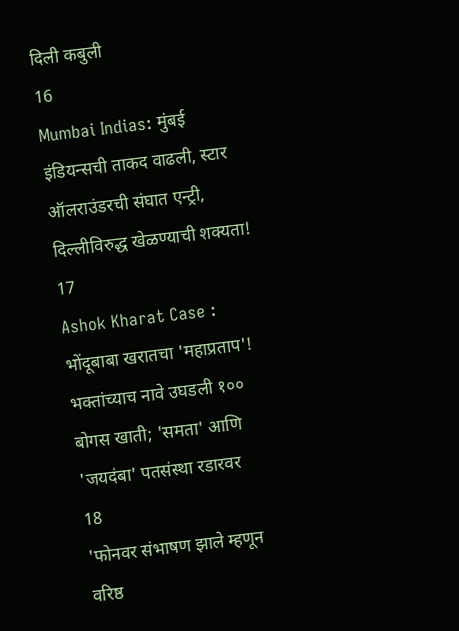दिली कबुली
16
Mumbai Indias: मुंबई इंडियन्सची ताकद वाढली, स्टार ऑलराउंडरची संघात एन्ट्री, दिल्लीविरुद्ध खेळण्याची शक्यता!
17
Ashok Kharat Case : भोंदूबाबा खरातचा 'महाप्रताप'! भक्तांच्याच नावे उघडली १०० बोगस खाती; 'समता' आणि 'जयदंबा' पतसंस्था रडारवर
18
'फोनवर संभाषण झाले म्हणून वरिष्ठ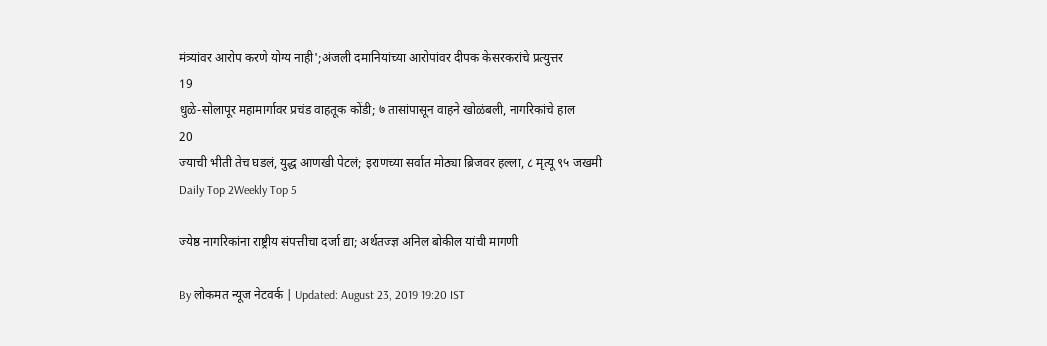मंत्र्यांवर आरोप करणे योग्य नाही';अंजली दमानियांच्या आरोपांवर दीपक केसरकरांचे प्रत्युत्तर
19
धुळे-सोलापूर महामार्गावर प्रचंड वाहतूक कोंडी; ७ तासांपासून वाहने खोळंबली, नागरिकांचे हाल
20
ज्याची भीती तेच घडलं, युद्ध आणखी पेटलं; इराणच्या सर्वात मोठ्या ब्रिजवर हल्ला, ८ मृत्यू ९५ जखमी
Daily Top 2Weekly Top 5

ज्येष्ठ नागरिकांना राष्ट्रीय संपत्तीचा दर्जा द्या; अर्थतज्ज्ञ अनिल बोकील यांची मागणी

By लोकमत न्यूज नेटवर्क | Updated: August 23, 2019 19:20 IST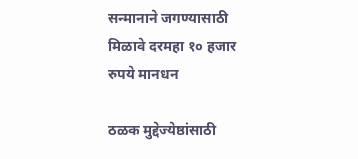सन्मानाने जगण्यासाठी मिळावे दरमहा १० हजार रुपये मानधन

ठळक मुद्देज्येष्ठांसाठी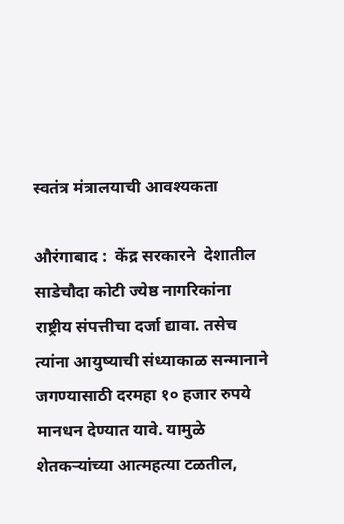स्वतंत्र मंत्रालयाची आवश्यकता

औरंगाबाद :  केंद्र सरकारने  देशातील साडेचौदा कोटी ज्येष्ठ नागरिकांना राष्ट्रीय संपत्तीचा दर्जा द्यावा. तसेच त्यांना आयुष्याची संध्याकाळ सन्मानाने जगण्यासाठी दरमहा १० हजार रुपये मानधन देण्यात यावे. यामुळे शेतकऱ्यांच्या आत्महत्या टळतील,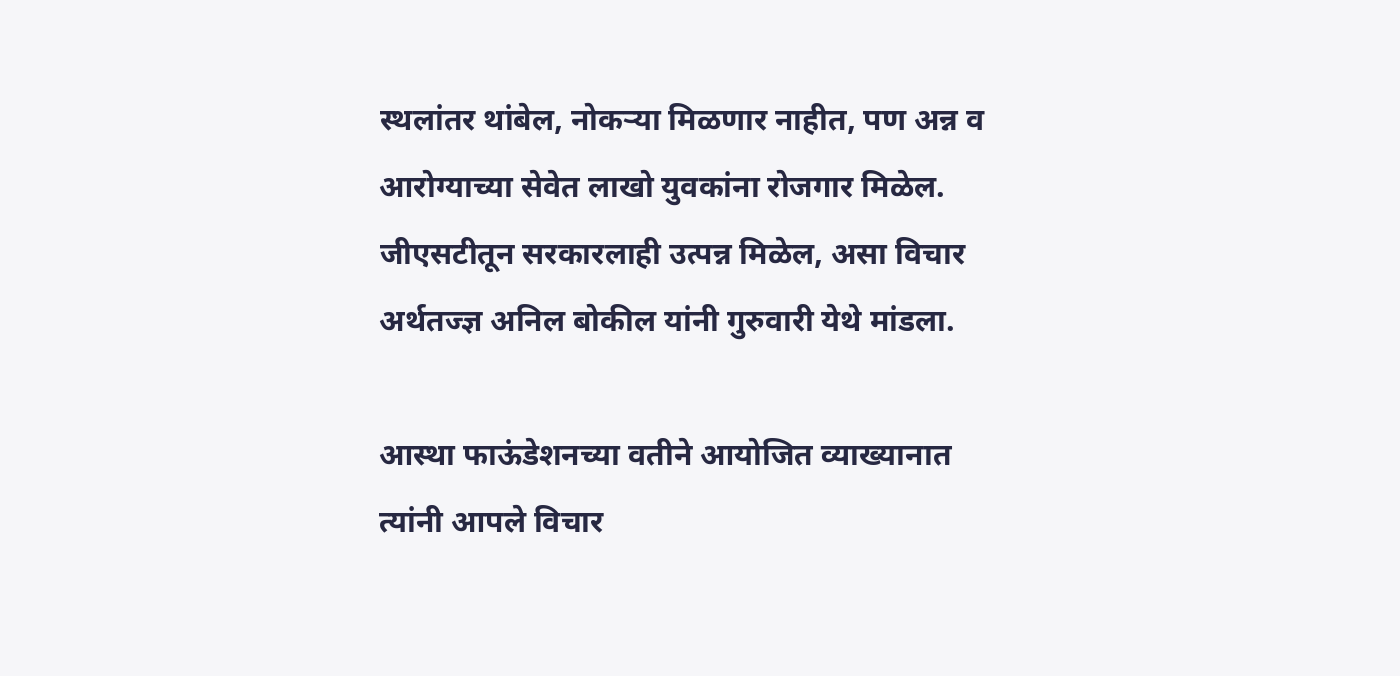स्थलांतर थांबेल, नोकऱ्या मिळणार नाहीत, पण अन्न व आरोग्याच्या सेवेत लाखो युवकांना रोजगार मिळेल. जीएसटीतून सरकारलाही उत्पन्न मिळेल, असा विचार अर्थतज्ज्ञ अनिल बोकील यांनी गुरुवारी येथे मांडला.

आस्था फाऊंडेशनच्या वतीने आयोजित व्याख्यानात त्यांनी आपले विचार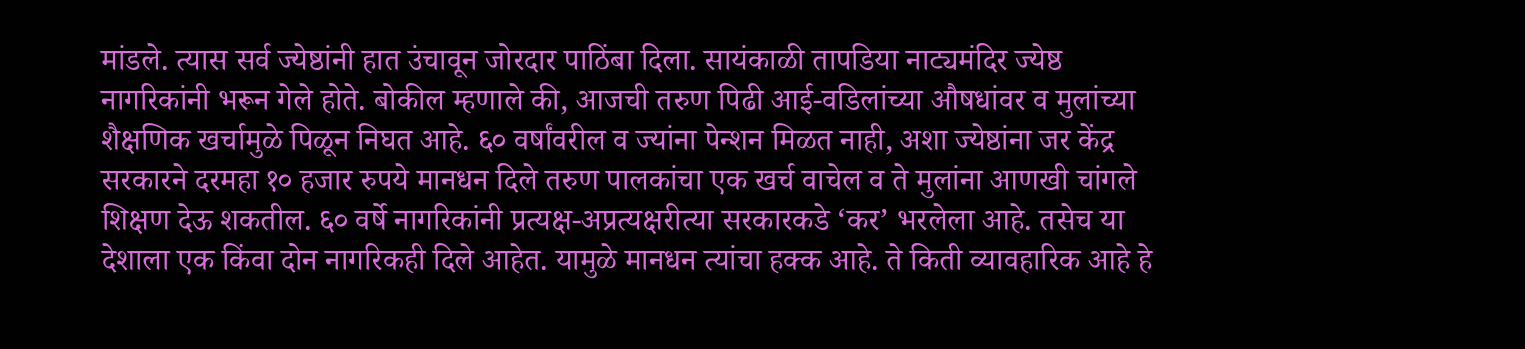मांडले. त्यास सर्व ज्येष्ठांनी हात उंचावून जोरदार पाठिंबा दिला. सायंकाळी तापडिया नाट्यमंदिर ज्येष्ठ नागरिकांनी भरून गेले होते. बोकील म्हणाले की, आजची तरुण पिढी आई-वडिलांच्या औषधांवर व मुलांच्या शैक्षणिक खर्चामुळे पिळून निघत आहे. ६० वर्षांवरील व ज्यांना पेन्शन मिळत नाही, अशा ज्येष्ठांना जर केंद्र सरकारने दरमहा १० हजार रुपये मानधन दिले तरुण पालकांचा एक खर्च वाचेल व ते मुलांना आणखी चांगले शिक्षण देऊ शकतील. ६० वर्षे नागरिकांनी प्रत्यक्ष-अप्रत्यक्षरीत्या सरकारकडे ‘कर’ भरलेला आहे. तसेच या देशाला एक किंवा दोन नागरिकही दिले आहेत. यामुळे मानधन त्यांचा हक्क आहे. ते किती व्यावहारिक आहे हे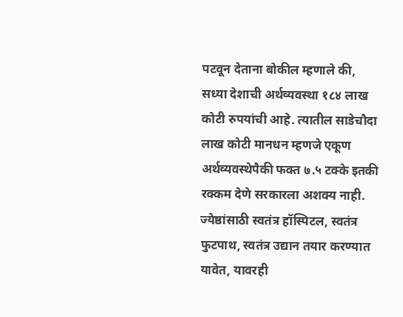पटवून देताना बोकील म्हणाले की, सध्या देशाची अर्थव्यवस्था १८४ लाख कोटी रुपयांची आहे. त्यातील साडेचौदा लाख कोटी मानधन म्हणजे एकूण अर्थव्यवस्थेपैकी फक्त ७.५ टक्के इतकी रक्कम देणे सरकारला अशक्य नाही. ज्येष्ठांसाठी स्वतंत्र हॉस्पिटल, स्वतंत्र फुटपाथ, स्वतंत्र उद्यान तयार करण्यात यावेत, यावरही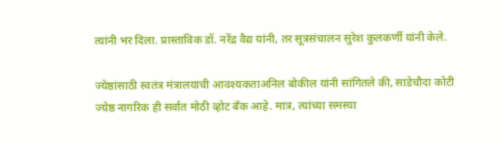त्यांनी भर दिला. प्रास्ताविक डॉ. नरेंद्र वैद्य यांनी, तर सूत्रसंचालन सुरेश कुलकर्णी यांनी केले.

ज्येष्ठांसाठी स्वतंत्र मंत्रालयाची आवश्यकताअनिल बोकील यांनी सांगितले की, साडेचौदा कोटी ज्येष्ठ नागरिक ही सर्वात मोठी व्होट बँक आहे. मात्र, त्यांच्या समस्या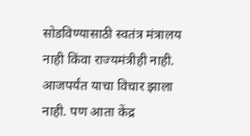सोडविण्यासाठी स्वतंत्र मंत्रालय नाही किंवा राज्यमंत्रीही नाही. आजपर्यंत याचा विचार झाला नाही. पण आता केंद्र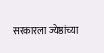सरकारला ज्येष्ठांच्या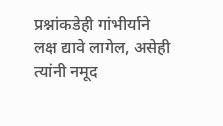प्रश्नांकडेही गांभीर्याने लक्ष द्यावे लागेल, असेही त्यांनी नमूद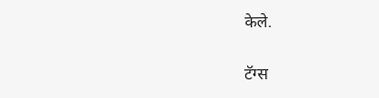केले.

टॅग्स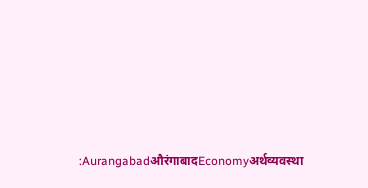:AurangabadऔरंगाबादEconomyअर्थव्यवस्था